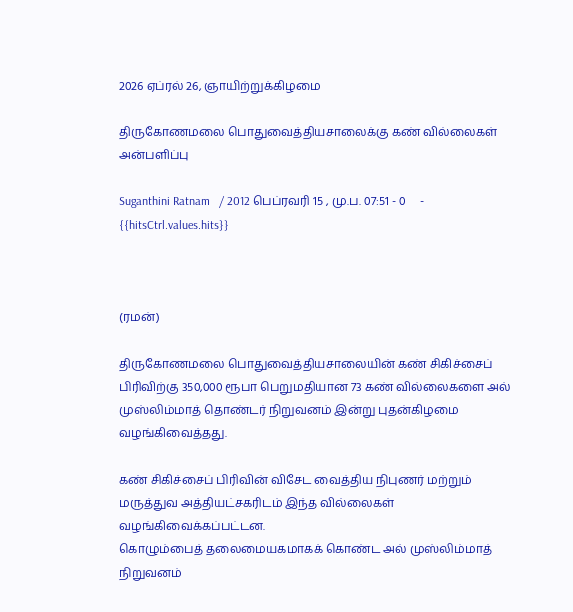2026 ஏப்ரல் 26, ஞாயிற்றுக்கிழமை

திருகோணமலை பொதுவைத்தியசாலைக்கு கண் வில்லைகள் அன்பளிப்பு

Suganthini Ratnam   / 2012 பெப்ரவரி 15 , மு.ப. 07:51 - 0     - {{hitsCtrl.values.hits}}



(ரமன்)

திருகோணமலை பொதுவைத்தியசாலையின் கண் சிகிச்சைப் பிரிவிற்கு 350,000 ரூபா பெறுமதியான 73 கண் வில்லைகளை அல் முஸ்லிம்மாத் தொண்டர் நிறுவனம் இன்று புதன்கிழமை வழங்கிவைத்தது.

கண் சிகிச்சைப் பிரிவின் விசேட வைத்திய நிபுணர் மற்றும் மருத்துவ அத்தியட்சகரிடம் இந்த வில்லைகள் வழங்கிவைக்கப்பட்டன.
கொழும்பைத் தலைமையகமாகக் கொண்ட அல் முஸ்லிம்மாத் நிறுவனம்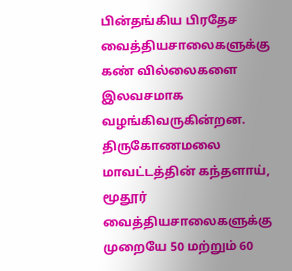பின்தங்கிய பிரதேச வைத்தியசாலைகளுக்கு கண் வில்லைகளை இலவசமாக வழங்கிவருகின்றன. திருகோணமலை மாவட்டத்தின் கந்தளாய், மூதூர் வைத்தியசாலைகளுக்கு முறையே 50 மற்றும் 60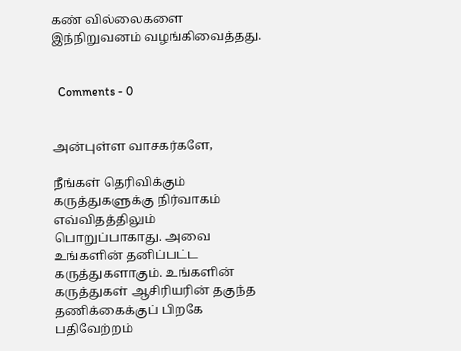கண் வில்லைகளை இந்நிறுவனம் வழங்கிவைத்தது.


  Comments - 0


அன்புள்ள வாசகர்களே,

நீங்கள் தெரிவிக்கும் கருத்துகளுக்கு நிர்வாகம் எவ்விதத்திலும் பொறுப்பாகாது. அவை உங்களின் தனிப்பட்ட கருத்துகளாகும். உங்களின் கருத்துகள் ஆசிரியரின் தகுந்த தணிக்கைக்குப் பிறகே பதிவேற்றம்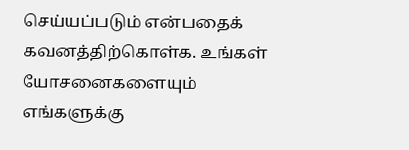செய்யப்படும் என்பதைக் கவனத்திற்கொள்க. உங்கள் யோசனைகளையும் எங்களுக்கு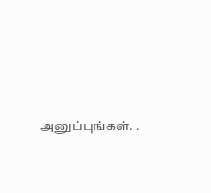அனுப்புங்கள். .